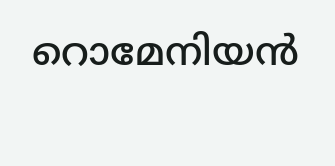റൊമേനിയന്‍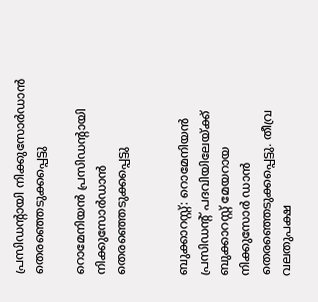പ്രസിഡന്റായി നിക്കുസോര്‍ഡാന്‍ തെരഞ്ഞെടുക്കപ്പെട്ടു

റൊമേനിയന്‍ പ്രസിഡന്റായി നിക്കുസോര്‍ഡാന്‍ തെരഞ്ഞെടുക്കപ്പെട്ടു


ബുക്കാറസ്റ്റ്: റൊമേനിയന്‍ പ്രസിഡന്റ് പദവിയിലേയ്ക്ക് ബുക്കാറസ്റ്റ് മേയറായ നിക്കുസോര്‍ ഡാന്‍ തെരഞ്ഞെടുക്കപ്പെട്ടു. തീവ്ര വലതുപക്ഷ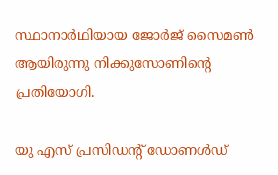സ്ഥാനാര്‍ഥിയായ ജോര്‍ജ് സൈമണ്‍ ആയിരുന്നു നിക്കുസോണിന്റെ പ്രതിയോഗി.

യു എസ് പ്രസിഡന്റ് ഡോണള്‍ഡ്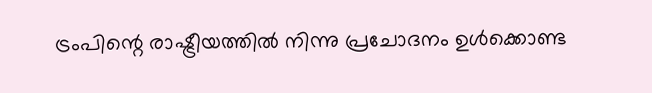ട്രംപിന്റെ രാഷ്ട്രീയത്തില്‍ നിന്നു പ്രചോദനം ഉള്‍ക്കൊണ്ട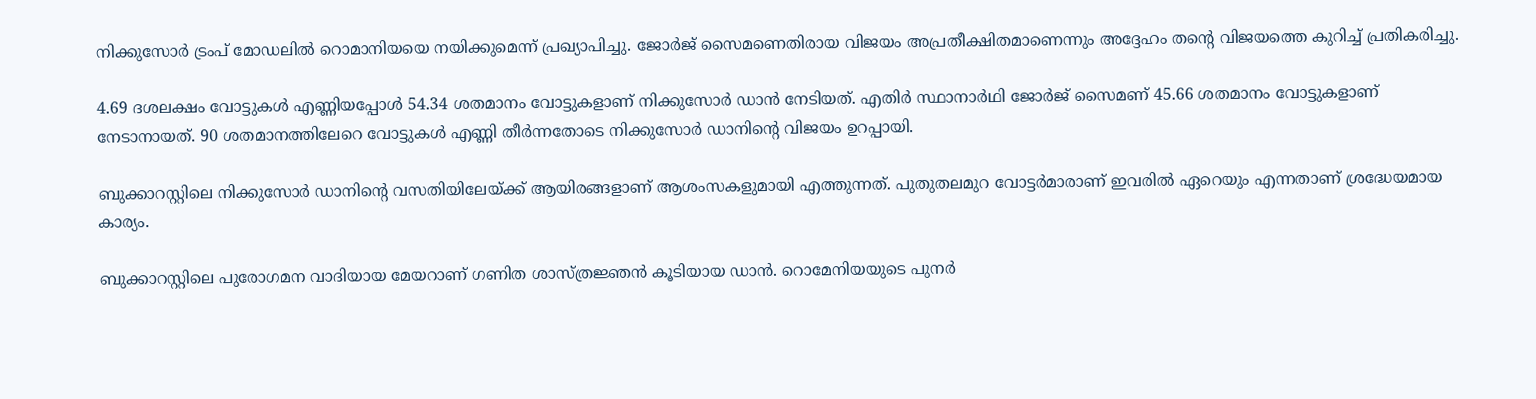നിക്കുസോര്‍ ട്രംപ് മോഡലില്‍ റൊമാനിയയെ നയിക്കുമെന്ന് പ്രഖ്യാപിച്ചു. ജോര്‍ജ് സൈമണെതിരായ വിജയം അപ്രതീക്ഷിതമാണെന്നും അദ്ദേഹം തന്റെ വിജയത്തെ കുറിച്ച് പ്രതികരിച്ചു.

4.69 ദശലക്ഷം വോട്ടുകള്‍ എണ്ണിയപ്പോള്‍ 54.34 ശതമാനം വോട്ടുകളാണ് നിക്കുസോര്‍ ഡാന്‍ നേടിയത്. എതിര്‍ സ്ഥാനാര്‍ഥി ജോര്‍ജ് സൈമണ് 45.66 ശതമാനം വോട്ടുകളാണ് നേടാനായത്. 90 ശതമാനത്തിലേറെ വോട്ടുകള്‍ എണ്ണി തീര്‍ന്നതോടെ നിക്കുസോര്‍ ഡാനിന്റെ വിജയം ഉറപ്പായി.

ബുക്കാറസ്റ്റിലെ നിക്കുസോര്‍ ഡാനിന്റെ വസതിയിലേയ്ക്ക് ആയിരങ്ങളാണ് ആശംസകളുമായി എത്തുന്നത്. പുതുതലമുറ വോട്ടര്‍മാരാണ് ഇവരില്‍ ഏറെയും എന്നതാണ് ശ്രദ്ധേയമായ കാര്യം.

ബുക്കാറസ്റ്റിലെ പുരോഗമന വാദിയായ മേയറാണ് ഗണിത ശാസ്ത്രജ്ഞന്‍ കൂടിയായ ഡാന്‍. റൊമേനിയയുടെ പുനര്‍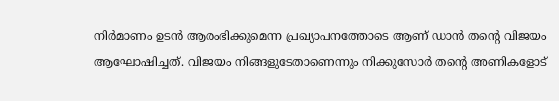നിര്‍മാണം ഉടന്‍ ആരംഭിക്കുമെന്ന പ്രഖ്യാപനത്തോടെ ആണ് ഡാന്‍ തന്റെ വിജയം ആഘോഷിച്ചത്. വിജയം നിങ്ങളുടേതാണെന്നും നിക്കുസോര്‍ തന്റെ അണികളോട്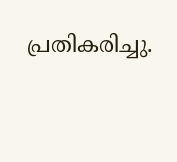പ്രതികരിച്ചു.